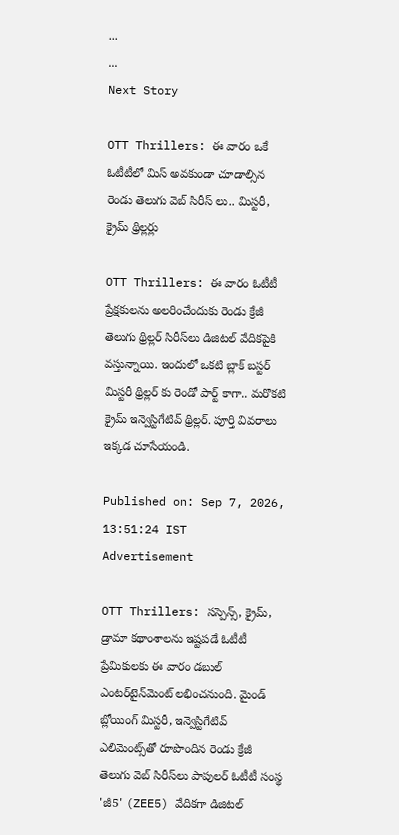...
...
Next Story

OTT Thrillers: ఈ వారం ఒకే ఓటీటీలో మిస్ అవకుండా చూడాల్సిన రెండు తెలుగు వెబ్ సిరీస్ లు.. మిస్టరీ, క్రైమ్ థ్రిల్లర్లు

OTT Thrillers: ఈ వారం ఓటీటీ ప్రేక్షకులను అలరించేందుకు రెండు క్రేజీ తెలుగు థ్రిల్లర్ సిరీస్‌లు డిజిటల్ వేదికపైకి వస్తున్నాయి. ఇందులో ఒకటి బ్లాక్ బస్టర్ మిస్టరీ థ్రిల్లర్ కు రెండో పార్ట్ కాగా.. మరొకటి క్రైమ్ ఇన్వెస్టిగేటివ్ థ్రిల్లర్. పూర్తి వివరాలు ఇక్కడ చూసేయండి.

Published on: Sep 7, 2026, 13:51:24 IST
Advertisement

OTT Thrillers: సస్పెన్స్, క్రైమ్, డ్రామా కథాంశాలను ఇష్టపడే ఓటీటీ ప్రేమికులకు ఈ వారం డబుల్ ఎంటర్‌టైన్‌మెంట్ లభించనుంది. మైండ్ బ్లోయింగ్ మిస్టరీ, ఇన్వెస్టిగేటివ్ ఎలిమెంట్స్‌తో రూపొందిన రెండు క్రేజీ తెలుగు వెబ్ సిరీస్‌లు పాపులర్ ఓటీటీ సంస్థ 'జీ5' (ZEE5) వేదికగా డిజిటల్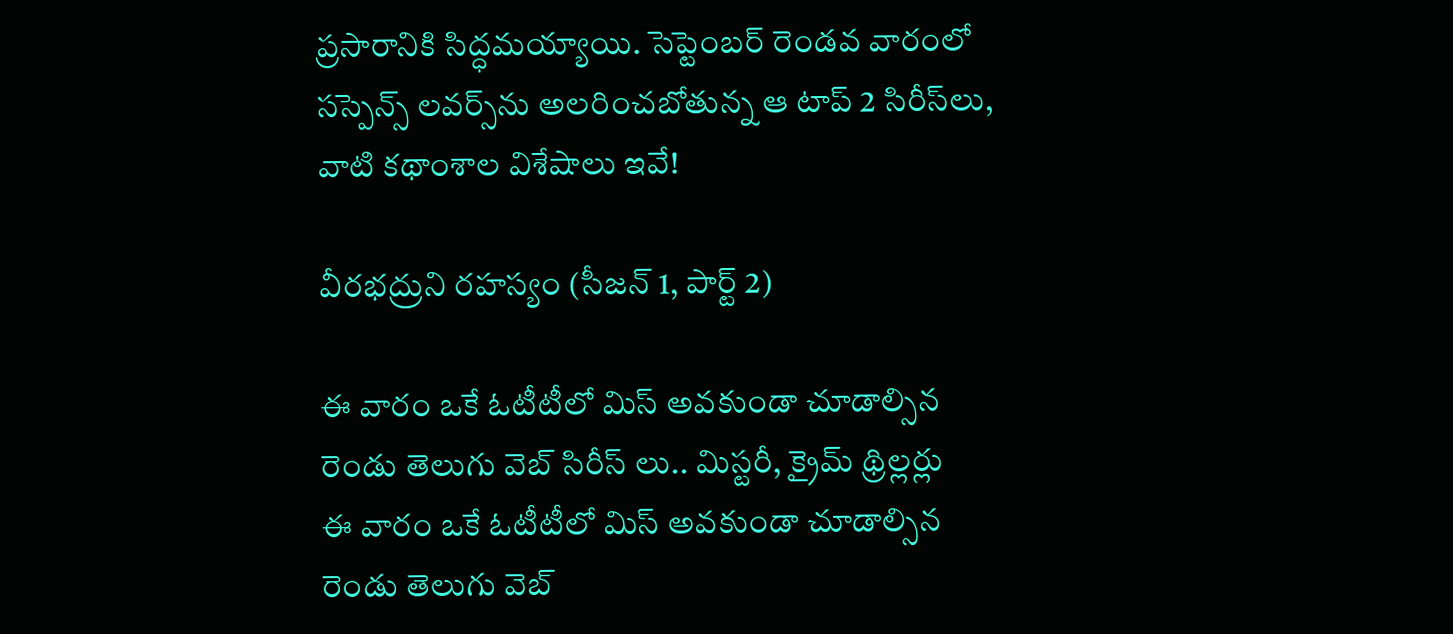ప్రసారానికి సిద్ధమయ్యాయి. సెప్టెంబర్ రెండవ వారంలో సస్పెన్స్ లవర్స్‌ను అలరించబోతున్న ఆ టాప్ 2 సిరీస్‌లు, వాటి కథాంశాల విశేషాలు ఇవే!

వీరభద్రుని రహస్యం (సీజన్ 1, పార్ట్ 2)

ఈ వారం ఒకే ఓటీటీలో మిస్ అవకుండా చూడాల్సిన రెండు తెలుగు వెబ్ సిరీస్ లు.. మిస్టరీ, క్రైమ్ థ్రిల్లర్లు
ఈ వారం ఒకే ఓటీటీలో మిస్ అవకుండా చూడాల్సిన రెండు తెలుగు వెబ్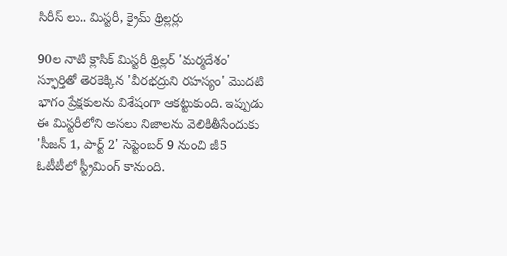సిరీస్ లు.. మిస్టరీ, క్రైమ్ థ్రిల్లర్లు

90ల నాటి క్లాసిక్ మిస్టరీ థ్రిల్లర్ 'మర్మదేశం' స్ఫూర్తితో తెరకెక్కిన 'వీరభద్రుని రహస్యం' మొదటి భాగం ప్రేక్షకులను విశేషంగా ఆకట్టుకుంది. ఇప్పుడు ఈ మిస్టరీలోని అసలు నిజాలను వెలికితీసేందుకు 'సీజన్ 1, పార్ట్ 2' సెప్టెంబర్ 9 నుంచి జీ5 ఓటీటీలో స్ట్రీమింగ్ కానుంది.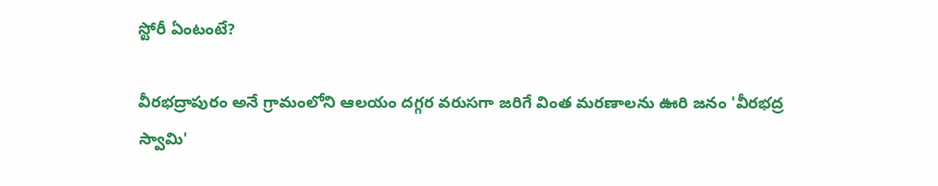స్టోరీ ఏంటంటే?

వీరభద్రాపురం అనే గ్రామంలోని ఆలయం దగ్గర వరుసగా జరిగే వింత మరణాలను ఊరి జనం 'వీరభద్ర స్వామి'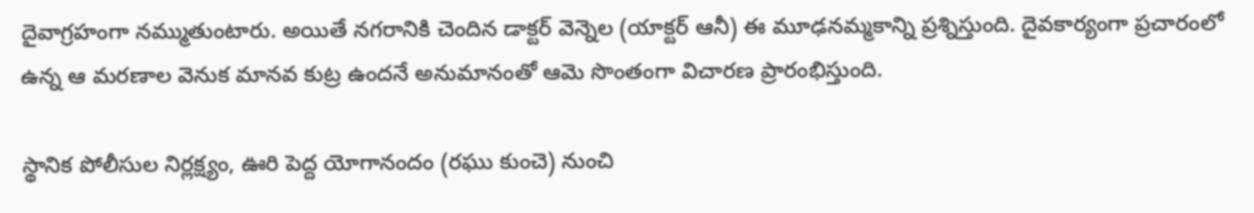దైవాగ్రహంగా నమ్ముతుంటారు. అయితే నగరానికి చెందిన డాక్టర్ వెన్నెల (యాక్టర్ ఆనీ) ఈ మూఢనమ్మకాన్ని ప్రశ్నిస్తుంది. దైవకార్యంగా ప్రచారంలో ఉన్న ఆ మరణాల వెనుక మానవ కుట్ర ఉందనే అనుమానంతో ఆమె సొంతంగా విచారణ ప్రారంభిస్తుంది.

స్థానిక పోలీసుల నిర్లక్ష్యం, ఊరి పెద్ద యోగానందం (రఘు కుంచె) నుంచి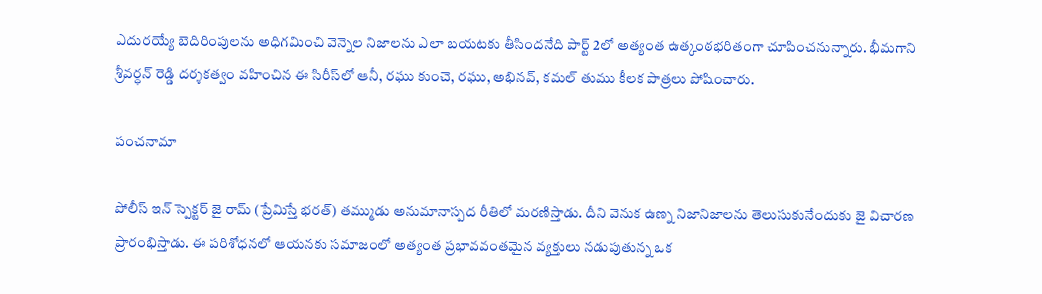ఎదురయ్యే బెదిరింపులను అధిగమించి వెన్నెల నిజాలను ఎలా బయటకు తీసిందనేది పార్ట్ 2లో అత్యంత ఉత్కంఠభరితంగా చూపించనున్నారు. భీమగాని శ్రీవర్ధన్ రెడ్డి దర్శకత్వం వహించిన ఈ సిరీస్‌లో ఆనీ, రఘు కుంచె, రఘు, అభినవ్, కమల్ తుము కీలక పాత్రలు పోషించారు.

పంచనామా

పోలీస్ ఇన్ స్పెక్టర్ జై రామ్ (ప్రేమిస్తే భరత్) తమ్ముడు అనుమానాస్పద రీతిలో మరణిస్తాడు. దీని వెనుక ఉణ్న నిజానిజాలను తెలుసుకునేందుకు జై విచారణ ప్రారంభిస్తాడు. ఈ పరిశోధనలో ఆయనకు సమాజంలో అత్యంత ప్రభావవంతమైన వ్యక్తులు నడుపుతున్న ఒక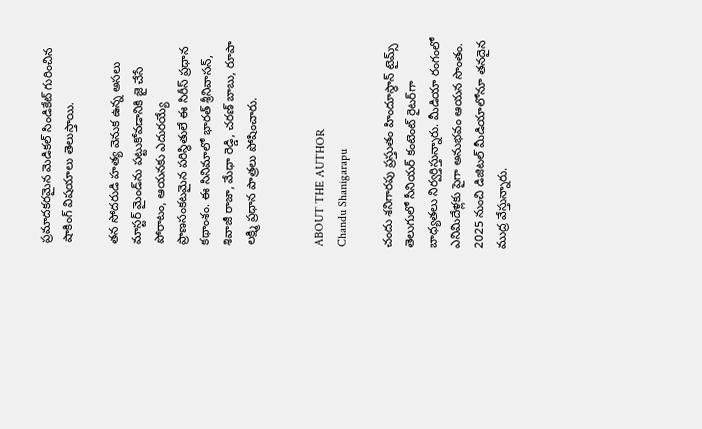ప్రమాదకరమైన మెడికల్ సిండికేట్ గురించిన షాకింగ్ విషయాలు తెలుస్తాయి.

తన సోదరుడి హత్య వెనుక ఉన్న అసలు మాస్టర్ మైండ్‌ను పట్టుకోవడానికి జై చేసే పోరాటం, ఆయనకు ఎదురయ్యే ప్రాణసంకటమైన పరిస్థితులే ఈ సిరీస్ ప్రధాన కథాంశం. ఈ సినిమాలో భారత్ శ్రీనివాసన్, శివాజీ రాజా, మేధా రెడ్డి, చరణ్ బాబు, రూపా లక్ష్మి ప్రధాన పాత్రలు పోషించారు.


ABOUT THE AUTHOR
Chandu Shanigarapu

చందు శనిగారపు ప్రస్తుతం హిందూస్థాన్ టైమ్స్ తెలుగులో సీనియర్ కంటెంట్ రైట‌ర్‌గా బాధ్యతలు నిర్వర్తిస్తున్నారు. మీడియా రంగంలో ఎనిమిదేళ్లకు పైగా అనుభవం ఆయన సొంతం. 2025 నుంచి డిజిటల్ మీడియాలోనూ తనదైన ముద్ర వేస్తున్నారు.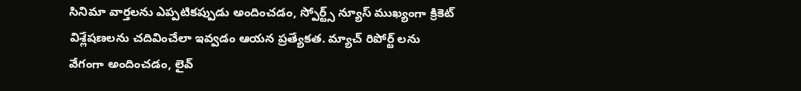సినిమా వార్తలను ఎప్పటికప్పుడు అందించడం, స్పోర్ట్స్ న్యూస్ ముఖ్యంగా క్రికెట్ విశ్లేషణలను చదివించేలా ఇవ్వడం ఆయన ప్రత్యేకత. మ్యాచ్ రిపోర్ట్ లను వేగంగా అందించడం, లైవ్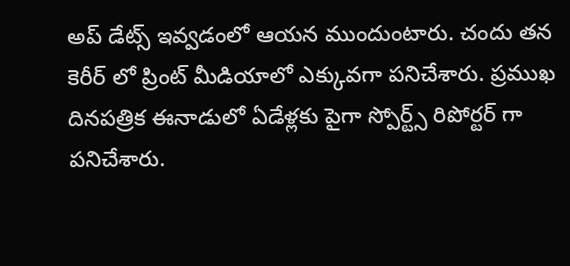అప్ డేట్స్ ఇవ్వడంలో ఆయన ముందుంటారు. చందు తన కెరీర్ లో ప్రింట్ మీడియాలో ఎక్కువగా పనిచేశారు. ప్రముఖ దినపత్రిక ఈనాడులో ఏడేళ్లకు పైగా స్పోర్ట్స్ రిపోర్టర్ గా పనిచేశారు.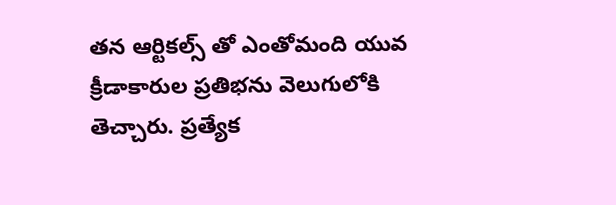తన ఆర్టికల్స్ తో ఎంతోమంది యువ క్రీడాకారుల ప్రతిభను వెలుగులోకి తెచ్చారు. ప్రత్యేక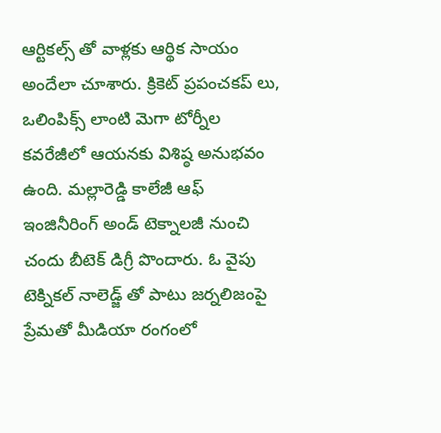ఆర్టికల్స్ తో వాళ్లకు ఆర్థిక సాయం అందేలా చూశారు. క్రికెట్ ప్రపంచకప్ లు, ఒలింపిక్స్ లాంటి మెగా టోర్నీల కవరేజీలో ఆయనకు విశిష్ఠ అనుభవం ఉంది. మల్లారెడ్డి కాలేజీ ఆఫ్ ఇంజినీరింగ్ అండ్ టెక్నాలజీ నుంచి చందు బీటెక్ డిగ్రీ పొందారు. ఓ వైపు టెక్నికల్ నాలెడ్జ్ తో పాటు జర్నలిజంపై ప్రేమతో మీడియా రంగంలో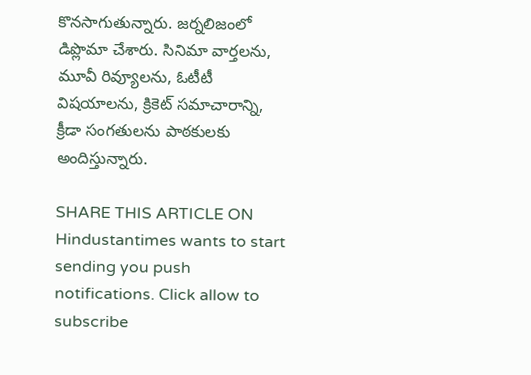కొనసాగుతున్నారు. జర్నలిజంలో డిప్లొమా చేశారు. సినిమా వార్తలను, మూవీ రివ్యూలను, ఓటీటీ విషయాలను, క్రికెట్ సమాచారాన్ని, క్రీడా సంగతులను పాఠకులకు అందిస్తున్నారు.

SHARE THIS ARTICLE ON
Hindustantimes wants to start sending you push notifications. Click allow to subscribe